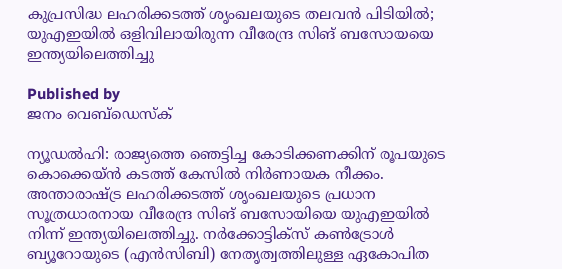കുപ്രസിദ്ധ ലഹരിക്കടത്ത് ശൃംഖലയുടെ തലവൻ പിടിയിൽ; യുഎഇയിൽ ഒളിവിലായിരുന്ന വീരേന്ദ്ര സിങ് ബസോയയെ ഇന്ത്യയിലെത്തിച്ചു

Published by
ജനം വെബ്‌ഡെസ്ക്

ന്യൂഡൽഹി: രാജ്യത്തെ ഞെട്ടിച്ച കോടിക്കണക്കിന് രൂപയുടെ കൊക്കെയ്ൻ കടത്ത് കേസിൽ നിർണായക നീക്കം. അന്താരാഷ്‌ട്ര ലഹരിക്കടത്ത് ശൃംഖലയുടെ പ്രധാന സൂത്രധാരനായ വീരേന്ദ്ര സിങ് ബസോയിയെ യുഎഇയിൽ നിന്ന് ഇന്ത്യയിലെത്തിച്ചു. നർക്കോട്ടിക്സ് കൺട്രോൾ ബ്യൂറോയുടെ (എൻസിബി) നേതൃത്വത്തിലുള്ള ഏകോപിത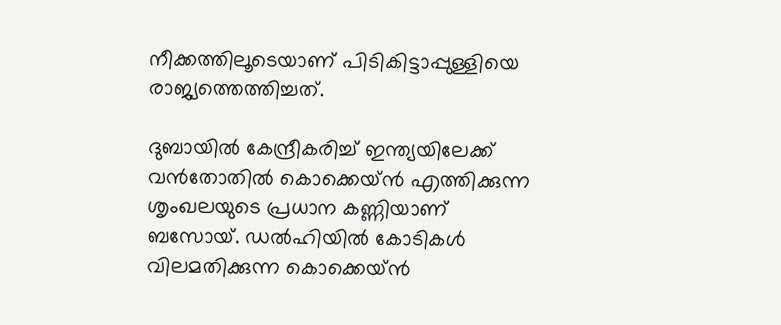നീക്കത്തിലൂടെയാണ് പിടികിട്ടാപ്പുള്ളിയെ രാജ്യത്തെത്തിച്ചത്.

ദുബായിൽ കേന്ദ്രീകരിച്ച് ഇന്ത്യയിലേക്ക് വൻതോതിൽ കൊക്കെയ്ൻ എത്തിക്കുന്ന ശൃംഖലയുടെ പ്രധാന കണ്ണിയാണ് ബസോയ്. ഡൽഹിയിൽ കോടികൾ വിലമതിക്കുന്ന കൊക്കെയ്ൻ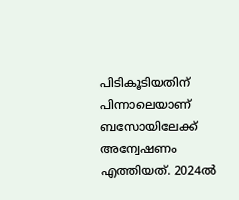പിടികൂടിയതിന് പിന്നാലെയാണ് ബസോയിലേക്ക് അന്വേഷണം എത്തിയത്. 2024ൽ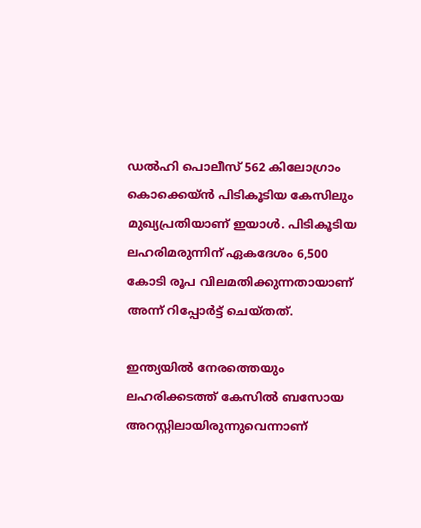ഡൽഹി പൊലീസ് 562 കിലോഗ്രാം കൊക്കെയ്ൻ പിടികൂടിയ കേസിലും മുഖ്യപ്രതിയാണ് ഇയാൾ. പിടികൂടിയ ലഹരിമരുന്നിന് ഏകദേശം 6,500 കോടി രൂപ വിലമതിക്കുന്നതായാണ് അന്ന് റിപ്പോർട്ട് ചെയ്തത്.

ഇന്ത്യയിൽ നേരത്തെയും ലഹരിക്കടത്ത് കേസിൽ ബസോയ അറസ്റ്റിലായിരുന്നുവെന്നാണ്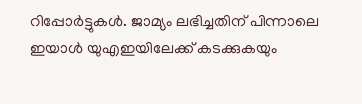റിപ്പോർട്ടുകൾ. ജാമ്യം ലഭിച്ചതിന് പിന്നാലെ ഇയാൾ യുഎഇയിലേക്ക് കടക്കുകയും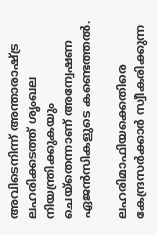അവിടെനിന്ന് അന്താരാഷ്‌ട്ര ലഹരിക്കടത്ത് ശൃംഖല നിയന്ത്രിക്കുകയും ചെയ്തെന്നാണ് അന്വേഷണ ഏജൻസികളുടെ കണ്ടെത്തൽ.

ലഹരിമാഫിയക്കെതിരെ കേന്ദ്രസർക്കാർ സ്വീകരിക്കുന്ന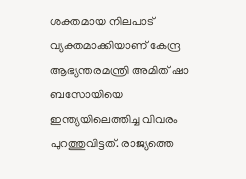ശക്തമായ നിലപാട് വ്യക്തമാക്കിയാണ് കേന്ദ്ര ആഭ്യന്തരമന്ത്രി അമിത് ഷാ ബസോയിയെ ഇന്ത്യയിലെത്തിച്ച വിവരം പുറത്തുവിട്ടത്. രാജ്യത്തെ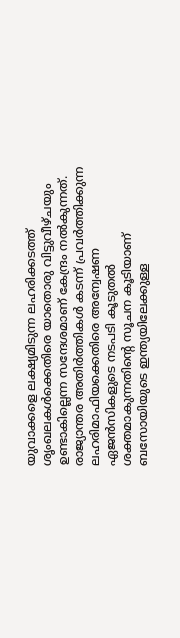യുവാക്കളെ ലക്ഷ്യമിടുന്ന ലഹരിക്കടത്ത് ശൃംഖലകൾക്കെതിരെ യാതൊരു വിട്ടുവീഴ്ചയും ഉണ്ടാകില്ലെന്ന സന്ദേശമാണ് കേന്ദ്രം നൽകുന്നത്. രാജ്യാന്തര അതിർത്തികൾ കടന്ന് പ്രവർത്തിക്കുന്ന ലഹരിമാഫിയക്കെതിരെ അന്വേഷണ ഏജൻസികളുടെ നടപടി കൂടുതൽ ശക്തമാകുന്നതിന്റെ സൂചന കൂടിയാണ് ബസോയിയുടെ ഇന്ത്യയിലേക്കുള്ള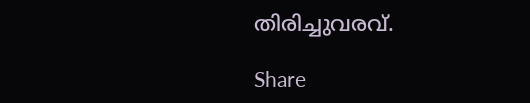തിരിച്ചുവരവ്.

Share